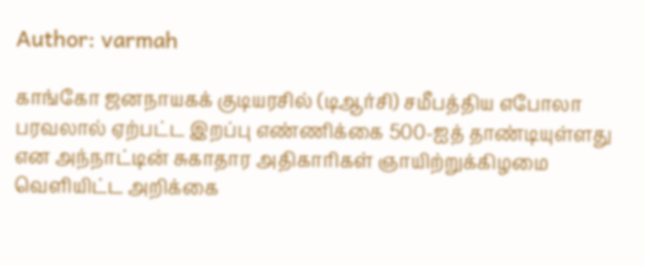Author: varmah

காங்கோ ஜனநாயகக் குடியரசில் (டிஆர்சி) சமீபத்திய எபோலா பரவலால் ஏற்பட்ட இறப்பு எண்ணிக்கை 500-ஐத் தாண்டியுள்ளது என அந்நாட்டின் சுகாதார அதிகாரிகள் ஞாயிற்றுக்கிழமை வெளியிட்ட அறிக்கை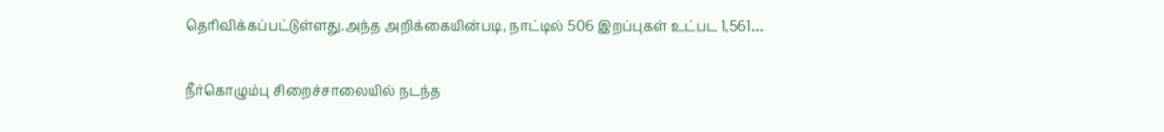தெரிவிக்கப்பட்டுள்ளது.அந்த அறிக்கையின்படி, நாட்டில் 506 இறப்புகள் உட்பட 1,561…

நீர்கொழும்பு சிறைச்சாலையில் நடந்த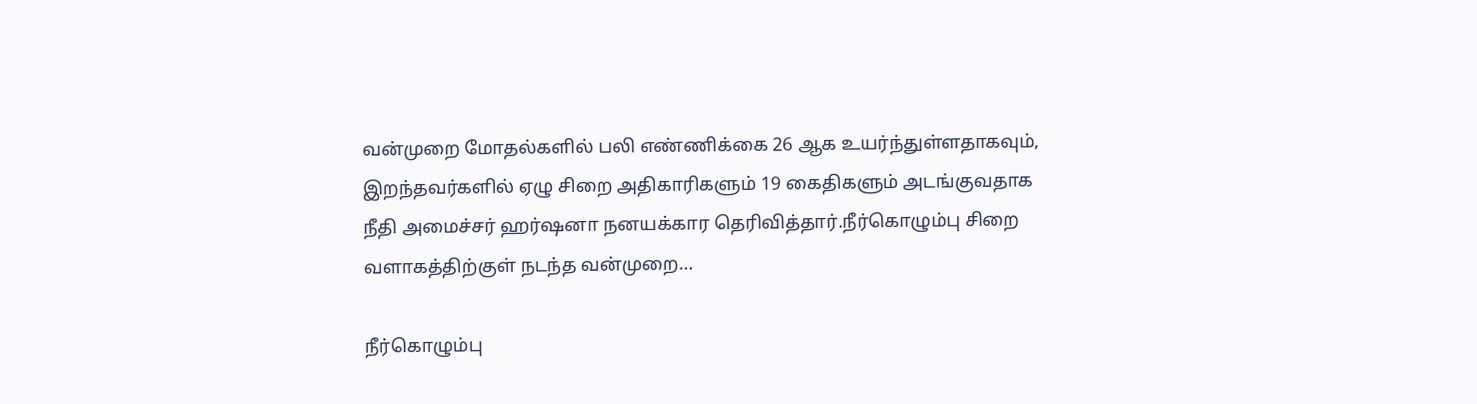வன்முறை மோதல்களில் பலி எண்ணிக்கை 26 ஆக உயர்ந்துள்ளதாகவும், இறந்தவர்களில் ஏழு சிறை அதிகாரிகளும் 19 கைதிகளும் அடங்குவதாக நீதி அமைச்சர் ஹர்ஷனா நனயக்கார தெரிவித்தார்.நீர்கொழும்பு சிறை வளாகத்திற்குள் நடந்த வன்முறை…

நீர்கொழும்பு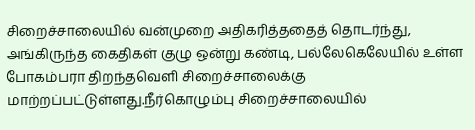சிறைச்சாலையில் வன்முறை அதிகரித்ததைத் தொடர்ந்து, அங்கிருந்த கைதிகள் குழு ஒன்று கண்டி, பல்லேகெலேயில் உள்ள போகம்பரா திறந்தவெளி சிறைச்சாலைக்கு மாற்றப்பட்டுள்ளது.நீர்கொழும்பு சிறைச்சாலையில்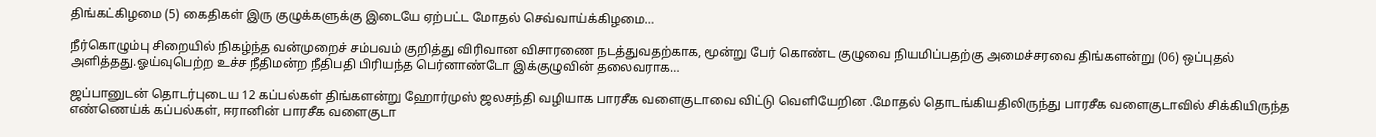திங்கட்கிழமை (5) கைதிகள் இரு குழுக்களுக்கு இடையே ஏற்பட்ட மோதல் செவ்வாய்க்கிழமை…

நீர்கொழும்பு சிறையில் நிகழ்ந்த வன்முறைச் சம்பவம் குறித்து விரிவான விசாரணை நடத்துவதற்காக, மூன்று பேர் கொண்ட குழுவை நியமிப்பதற்கு அமைச்சரவை திங்களன்று (06) ஒப்புதல் அளித்தது.ஓய்வுபெற்ற உச்ச நீதிமன்ற நீதிபதி பிரியந்த பெர்னாண்டோ இக்குழுவின் தலைவராக…

ஜப்பானுடன் தொடர்புடைய 12 கப்பல்கள் திங்களன்று ஹோர்முஸ் ஜலசந்தி வழியாக பாரசீக வளைகுடாவை விட்டு வெளியேறின .மோதல் தொடங்கியதிலிருந்து பாரசீக வளைகுடாவில் சிக்கியிருந்த எண்ணெய்க் கப்பல்கள், ஈரானின் பாரசீக வளைகுடா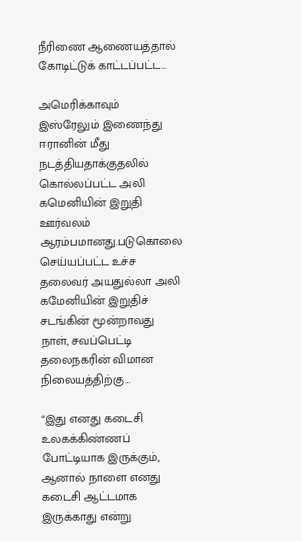நீரிணை ஆணையத்தால் கோடிட்டுக் காட்டப்பட்ட…

அமெரிக்காவும் இஸ்ரேலும் இணைந்து ஈரானின் மீது நடத்தியதாக்குதலில் கொல்லப்பட்ட அலி கமெனியின் இறுதி ஊர்வலம் ஆரம்பமானது.படுகொலை செய்யப்பட்ட உச்ச தலைவர் அயதுல்லா அலி கமேனியின் இறுதிச் சடங்கின் மூன்றாவது நாள், சவப்பெட்டி தலைநகரின் விமான நிலையத்திற்கு…

“இது எனது கடைசி உலகக்கிண்ணப் போட்டியாக இருக்கும், ஆனால் நாளை எனது கடைசி ஆட்டமாக இருக்காது என்று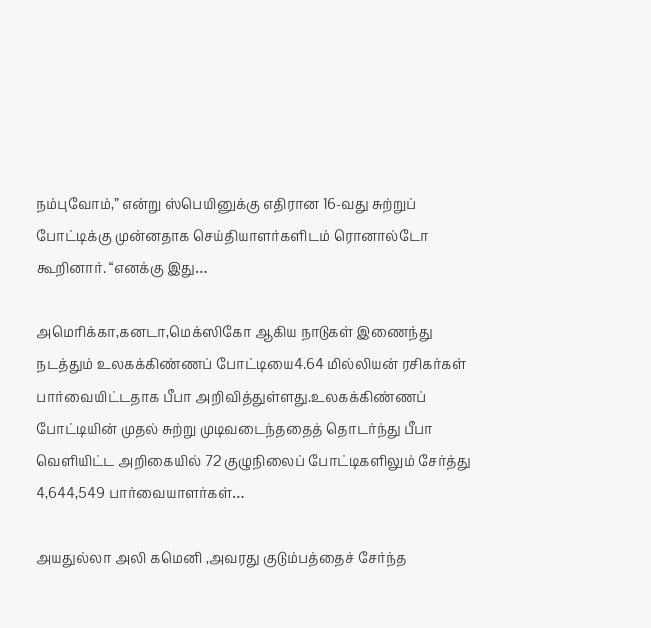நம்புவோம்,” என்று ஸ்பெயினுக்கு எதிரான 16-வது சுற்றுப் போட்டிக்கு முன்னதாக செய்தியாளர்களிடம் ரொனால்டோ கூறினார். “எனக்கு இது…

அமெரிக்கா,கனடா,மெக்ஸிகோ ஆகிய நாடுகள் இணைந்து நடத்தும் உலகக்கிண்ணப் போட்டியை4.64 மில்லியன் ரசிகர்கள் பார்வையிட்டதாக பீபா அறிவித்துள்ளது.உலகக்கிண்ணப் போட்டியின் முதல் சுற்று முடிவடைந்ததைத் தொடர்ந்து பீபா வெளியிட்ட அறிகையில் 72 குழுநிலைப் போட்டிகளிலும் சேர்த்து 4,644,549 பார்வையாளர்கள்…

அயதுல்லா அலி கமெனி ,அவரது குடும்பத்தைச் சேர்ந்த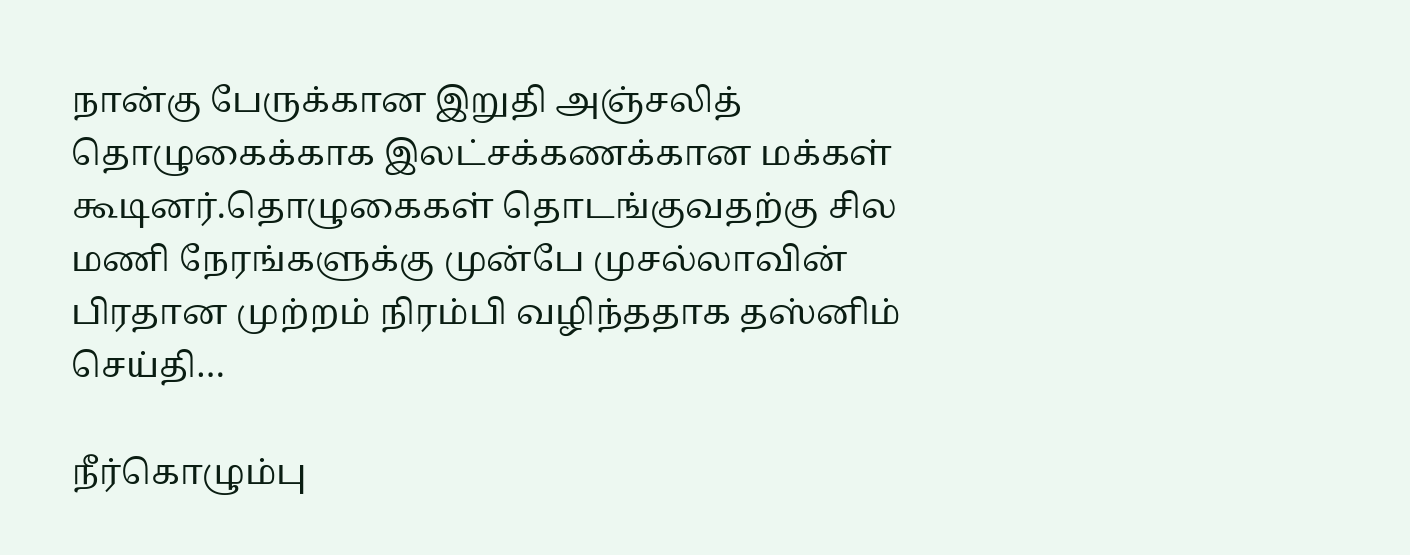நான்கு பேருக்கான இறுதி அஞ்சலித் தொழுகைக்காக இலட்சக்கணக்கான மக்கள் கூடினர்.தொழுகைகள் தொடங்குவதற்கு சில மணி நேரங்களுக்கு முன்பே முசல்லாவின் பிரதான முற்றம் நிரம்பி வழிந்ததாக தஸ்னிம் செய்தி…

நீர்கொழும்பு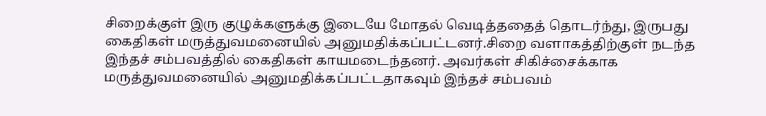சிறைக்குள் இரு குழுக்களுக்கு இடையே மோதல் வெடித்ததைத் தொடர்ந்து, இருபது கைதிகள் மருத்துவமனையில் அனுமதிக்கப்பட்டனர்.சிறை வளாகத்திற்குள் நடந்த இந்தச் சம்பவத்தில் கைதிகள் காயமடைந்தனர். அவர்கள் சிகிச்சைக்காக மருத்துவமனையில் அனுமதிக்கப்பட்டதாகவும் இந்தச் சம்பவம்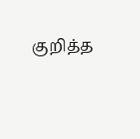குறித்த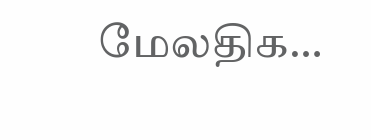மேலதிக…